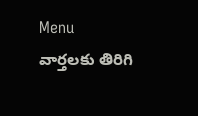Menu
వార్తలకు తిరిగి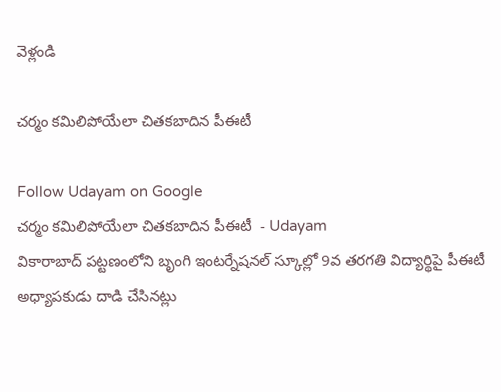వెళ్లండి

చర్మం కమిలిపోయేలా చితకబాదిన పీఈటీ

Follow Udayam on Google
చర్మం కమిలిపోయేలా చితకబాదిన పీఈటీ  - Udayam
వికారాబాద్ పట్టణంలోని బృంగి ఇంటర్నేషనల్ స్కూల్లో 9వ తరగతి విద్యార్థిపై పీఈటీ అధ్యాపకుడు దాడి చేసినట్లు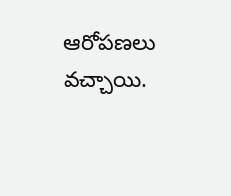ఆరోపణలు వచ్చాయి.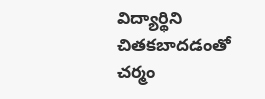విద్యార్థిని చితకబాదడంతో చర్మం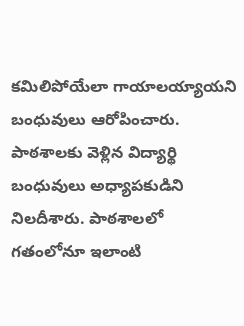కమిలిపోయేలా గాయాలయ్యాయని బంధువులు ఆరోపించారు. పాఠశాలకు వెళ్లిన విద్యార్థి బంధువులు అధ్యాపకుడిని నిలదీశారు. పాఠశాలలో గతంలోనూ ఇలాంటి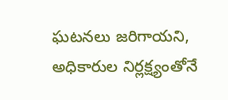ఘటనలు జరిగాయని, అధికారుల నిర్లక్ష్యంతోనే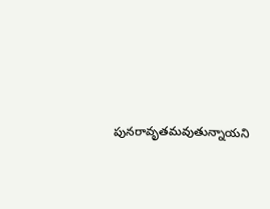పునరావృతమవుతున్నాయని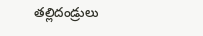తల్లిదండ్రులు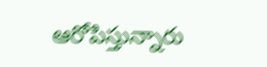ఆరోపిస్తున్నారు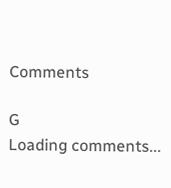Comments

G
Loading comments...